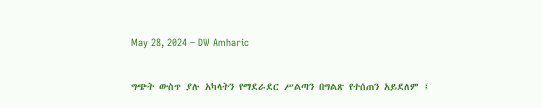May 28, 2024 – DW Amharic

ግጭት ውስጥ ያሉ አካላትን የማደራደር ሥልጣን በግልጽ የተሰጠን አይደለም ፤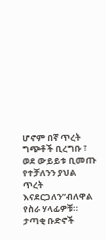ሆኖም በኛ ጥረት ግጭቶች ቢረግቡ ፣ ወደ ውይይቱ ቢመጡ የተቻለንን ያህል ጥረት እናደርጋለን”ብለዋል የስራ ሃላፊዎቹ። ታጣቂ ቡድኖች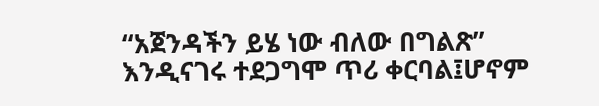“አጀንዳችን ይሄ ነው ብለው በግልጽ” እንዲናገሩ ተደጋግሞ ጥሪ ቀርባል፤ሆኖም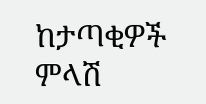ከታጣቂዎች ምላሽ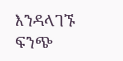እንዳላገኙ ፍንጭ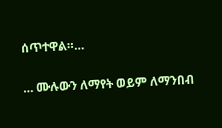ሰጥተዋል።…

… ሙሉውን ለማየት ወይም ለማንበብ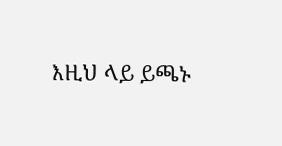እዚህ ላይ ይጫኑ